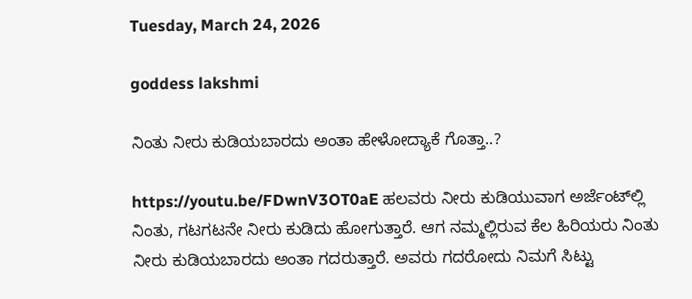Tuesday, March 24, 2026

goddess lakshmi

ನಿಂತು ನೀರು ಕುಡಿಯಬಾರದು ಅಂತಾ ಹೇಳೋದ್ಯಾಕೆ ಗೊತ್ತಾ..?

https://youtu.be/FDwnV3OT0aE ಹಲವರು ನೀರು ಕುಡಿಯುವಾಗ ಅರ್ಜೆಂಟ್‌ಲ್ಲಿ ನಿಂತು, ಗಟಗಟನೇ ನೀರು ಕುಡಿದು ಹೋಗುತ್ತಾರೆ. ಆಗ ನಮ್ಮಲ್ಲಿರುವ ಕೆಲ ಹಿರಿಯರು ನಿಂತು ನೀರು ಕುಡಿಯಬಾರದು ಅಂತಾ ಗದರುತ್ತಾರೆ. ಅವರು ಗದರೋದು ನಿಮಗೆ ಸಿಟ್ಟು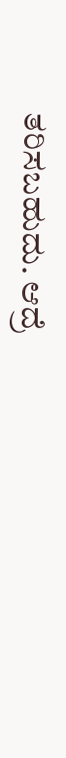ತರಿಸಬಹುದು. ಆದ್ರೆ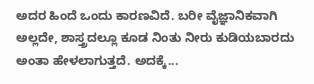ಅದರ ಹಿಂದೆ ಒಂದು ಕಾರಣವಿದೆ. ಬರೀ ವೈಜ್ಞಾನಿಕವಾಗಿ ಅಲ್ಲದೇ, ಶಾಸ್ತ್ರದಲ್ಲೂ ಕೂಡ ನಿಂತು ನೀರು ಕುಡಿಯಬಾರದು ಅಂತಾ ಹೇಳಲಾಗುತ್ತದೆ. ಅದಕ್ಕೆ...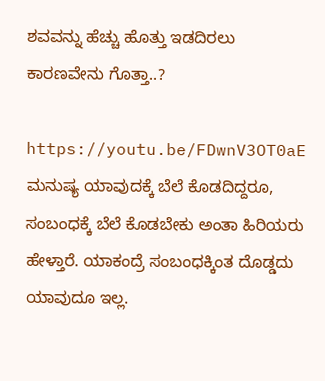ಶವವನ್ನು ಹೆಚ್ಚು ಹೊತ್ತು ಇಡದಿರಲು ಕಾರಣವೇನು ಗೊತ್ತಾ..?

https://youtu.be/FDwnV3OT0aE ಮನುಷ್ಯ ಯಾವುದಕ್ಕೆ ಬೆಲೆ ಕೊಡದಿದ್ದರೂ, ಸಂಬಂಧಕ್ಕೆ ಬೆಲೆ ಕೊಡಬೇಕು ಅಂತಾ ಹಿರಿಯರು ಹೇಳ್ತಾರೆ. ಯಾಕಂದ್ರೆ ಸಂಬಂಧಕ್ಕಿಂತ ದೊಡ್ಡದು ಯಾವುದೂ ಇಲ್ಲ.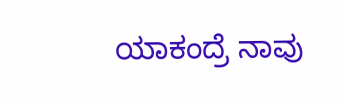ಯಾಕಂದ್ರೆ ನಾವು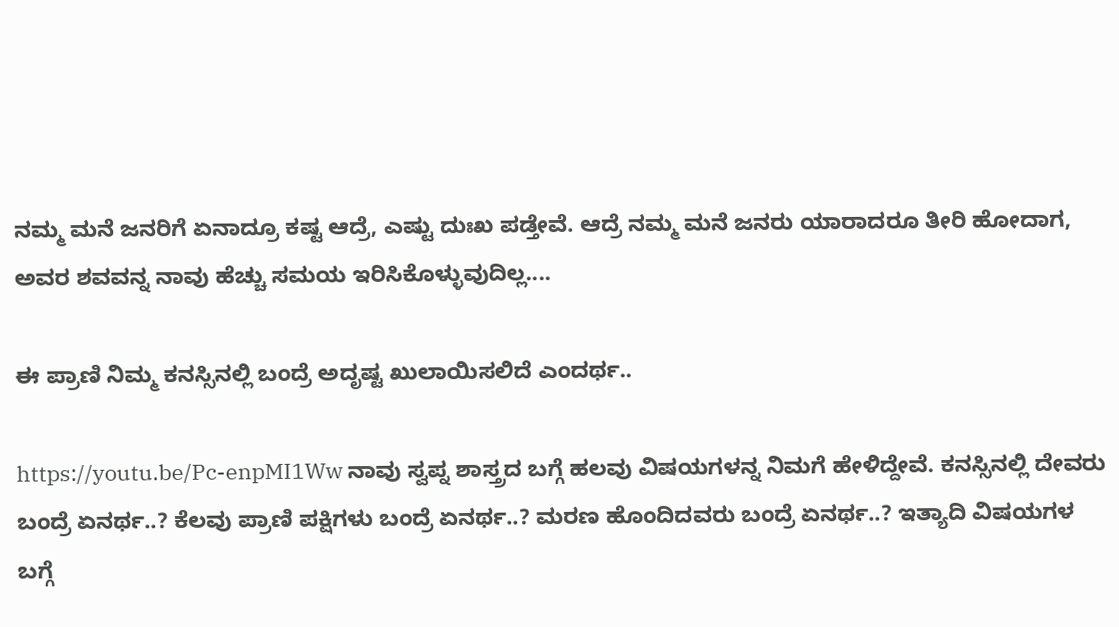ನಮ್ಮ ಮನೆ ಜನರಿಗೆ ಏನಾದ್ರೂ ಕಷ್ಟ ಆದ್ರೆ, ಎಷ್ಟು ದುಃಖ ಪಡ್ತೇವೆ. ಆದ್ರೆ ನಮ್ಮ ಮನೆ ಜನರು ಯಾರಾದರೂ ತೀರಿ ಹೋದಾಗ, ಅವರ ಶವವನ್ನ ನಾವು ಹೆಚ್ಚು ಸಮಯ ಇರಿಸಿಕೊಳ್ಳುವುದಿಲ್ಲ....

ಈ ಪ್ರಾಣಿ ನಿಮ್ಮ ಕನಸ್ಸಿನಲ್ಲಿ ಬಂದ್ರೆ ಅದೃಷ್ಟ ಖುಲಾಯಿಸಲಿದೆ ಎಂದರ್ಥ..

https://youtu.be/Pc-enpMI1Ww ನಾವು ಸ್ವಪ್ನ ಶಾಸ್ತ್ರದ ಬಗ್ಗೆ ಹಲವು ವಿಷಯಗಳನ್ನ ನಿಮಗೆ ಹೇಳಿದ್ದೇವೆ. ಕನಸ್ಸಿನಲ್ಲಿ ದೇವರು ಬಂದ್ರೆ ಏನರ್ಥ..? ಕೆಲವು ಪ್ರಾಣಿ ಪಕ್ಷಿಗಳು ಬಂದ್ರೆ ಏನರ್ಥ..? ಮರಣ ಹೊಂದಿದವರು ಬಂದ್ರೆ ಏನರ್ಥ..? ಇತ್ಯಾದಿ ವಿಷಯಗಳ ಬಗ್ಗೆ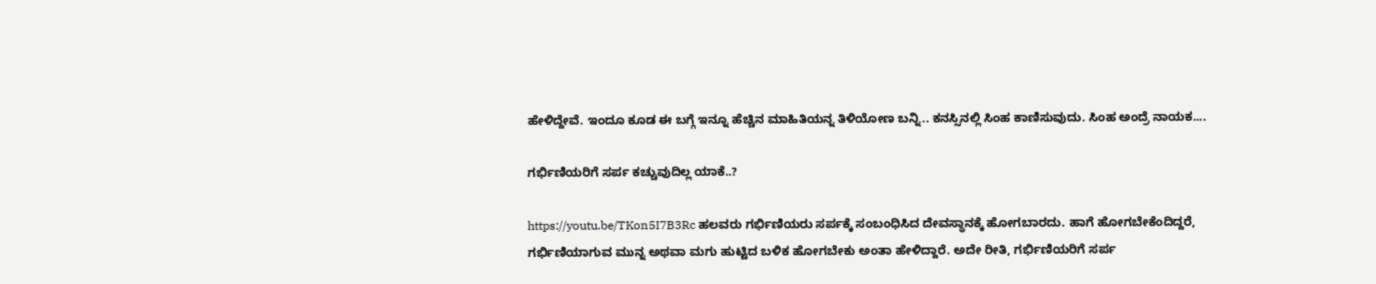ಹೇಳಿದ್ದೇವೆ. ಇಂದೂ ಕೂಡ ಈ ಬಗ್ಗೆ ಇನ್ನೂ ಹೆಚ್ಚಿನ ಮಾಹಿತಿಯನ್ನ ತಿಳಿಯೋಣ ಬನ್ನಿ.. ಕನಸ್ಸಿನಲ್ಲಿ ಸಿಂಹ ಕಾಣಿಸುವುದು. ಸಿಂಹ ಅಂದ್ರೆ ನಾಯಕ....

ಗರ್ಭಿಣಿಯರಿಗೆ ಸರ್ಪ ಕಚ್ಚುವುದಿಲ್ಲ ಯಾಕೆ..?

https://youtu.be/TKon5I7B3Rc ಹಲವರು ಗರ್ಭಿಣಿಯರು ಸರ್ಪಕ್ಕೆ ಸಂಬಂಧಿಸಿದ ದೇವಸ್ಥಾನಕ್ಕೆ ಹೋಗಬಾರದು. ಹಾಗೆ ಹೋಗಬೇಕೆಂದಿದ್ದರೆ, ಗರ್ಭಿಣಿಯಾಗುವ ಮುನ್ನ ಅಥವಾ ಮಗು ಹುಟ್ಟಿದ ಬಳಿಕ ಹೋಗಬೇಕು ಅಂತಾ ಹೇಳಿದ್ದಾರೆ. ಅದೇ ರೀತಿ, ಗರ್ಭಿಣಿಯರಿಗೆ ಸರ್ಪ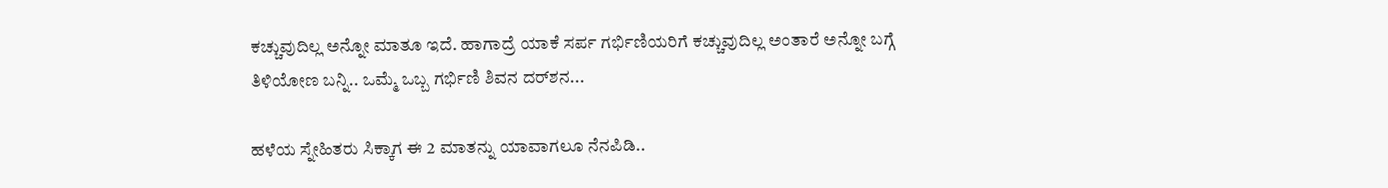ಕಚ್ಚುವುದಿಲ್ಲ ಅನ್ನೋ ಮಾತೂ ಇದೆ. ಹಾಗಾದ್ರೆ ಯಾಕೆ ಸರ್ಪ ಗರ್ಭಿಣಿಯರಿಗೆ ಕಚ್ಚುವುದಿಲ್ಲ ಅಂತಾರೆ ಅನ್ನೋ ಬಗ್ಗೆ ತಿಳಿಯೋಣ ಬನ್ನಿ.. ಒಮ್ಮೆ ಒಬ್ಬ ಗರ್ಭಿಣಿ ಶಿವನ ದರ್‌ಶನ...

ಹಳೆಯ ಸ್ನೇಹಿತರು ಸಿಕ್ಕಾಗ ಈ 2 ಮಾತನ್ನು ಯಾವಾಗಲೂ ನೆನಪಿಡಿ..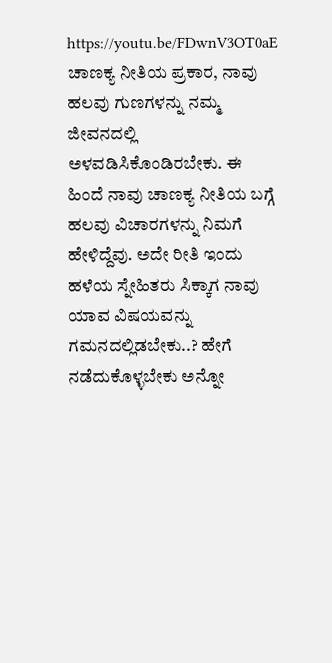https://youtu.be/FDwnV3OT0aE ಚಾಣಕ್ಯ ನೀತಿಯ ಪ್ರಕಾರ, ನಾವು ಹಲವು ಗುಣಗಳನ್ನು ನಮ್ಮ ಜೀವನದಲ್ಲಿ ಅಳವಡಿಸಿಕೊಂಡಿರಬೇಕು. ಈ ಹಿಂದೆ ನಾವು ಚಾಣಕ್ಯ ನೀತಿಯ ಬಗ್ಗೆ ಹಲವು ವಿಚಾರಗಳನ್ನು ನಿಮಗೆ ಹೇಳಿದ್ದೆವು. ಅದೇ ರೀತಿ ಇಂದು ಹಳೆಯ ಸ್ನೇಹಿತರು ಸಿಕ್ಕಾಗ ನಾವು ಯಾವ ವಿಷಯವನ್ನು ಗಮನದಲ್ಲಿಡಬೇಕು..? ಹೇಗೆ ನಡೆದುಕೊಳ್ಳಬೇಕು ಅನ್ನೋ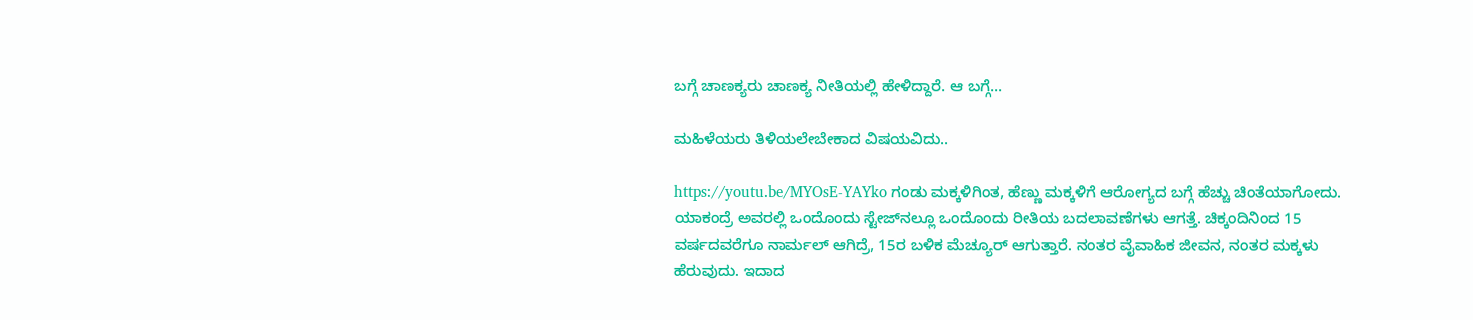ಬಗ್ಗೆ ಚಾಣಕ್ಯರು ಚಾಣಕ್ಯ ನೀತಿಯಲ್ಲಿ ಹೇಳಿದ್ದಾರೆ. ಆ ಬಗ್ಗೆ...

ಮಹಿಳೆಯರು ತಿಳಿಯಲೇಬೇಕಾದ ವಿಷಯವಿದು..

https://youtu.be/MYOsE-YAYko ಗಂಡು ಮಕ್ಕಳಿಗಿಂತ, ಹೆಣ್ಣು ಮಕ್ಕಳಿಗೆ ಆರೋಗ್ಯದ ಬಗ್ಗೆ ಹೆಚ್ಚು ಚಿಂತೆಯಾಗೋದು. ಯಾಕಂದ್ರೆ ಅವರಲ್ಲಿ ಒಂದೊಂದು ಸ್ಟೇಜ್‌ನಲ್ಲೂ ಒಂದೊಂದು ರೀತಿಯ ಬದಲಾವಣೆಗಳು ಆಗತ್ತೆ. ಚಿಕ್ಕಂದಿನಿಂದ 15 ವರ್ಷದವರೆಗೂ ನಾರ್ಮಲ್ ಆಗಿದ್ರೆ, 15ರ ಬಳಿಕ ಮೆಚ್ಯೂರ್ ಆಗುತ್ತಾರೆ. ನಂತರ ವೈವಾಹಿಕ ಜೀವನ, ನಂತರ ಮಕ್ಕಳು ಹೆರುವುದು. ಇದಾದ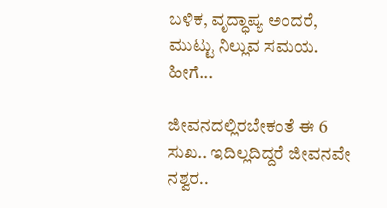ಬಳಿಕ, ವೃದ್ಧಾಪ್ಯ ಅಂದರೆ, ಮುಟ್ಟು ನಿಲ್ಲುವ ಸಮಯ. ಹೀಗೆ...

ಜೀವನದಲ್ಲಿರಬೇಕಂತೆ ಈ 6 ಸುಖ.. ಇದಿಲ್ಲದಿದ್ದರೆ ಜೀವನವೇ ನಶ್ವರ..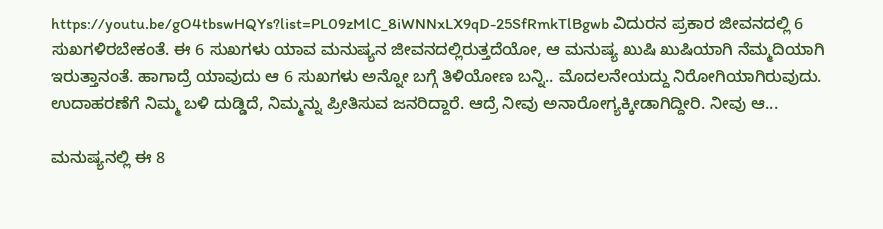https://youtu.be/gO4tbswHQYs?list=PL09zMlC_8iWNNxLX9qD-25SfRmkTlBgwb ವಿದುರನ ಪ್ರಕಾರ ಜೀವನದಲ್ಲಿ 6 ಸುಖಗಳಿರಬೇಕಂತೆ. ಈ 6 ಸುಖಗಳು ಯಾವ ಮನುಷ್ಯನ ಜೀವನದಲ್ಲಿರುತ್ತದೆಯೋ, ಆ ಮನುಷ್ಯ ಖುಷಿ ಖುಷಿಯಾಗಿ ನೆಮ್ಮದಿಯಾಗಿ ಇರುತ್ತಾನಂತೆ. ಹಾಗಾದ್ರೆ ಯಾವುದು ಆ 6 ಸುಖಗಳು ಅನ್ನೋ ಬಗ್ಗೆ ತಿಳಿಯೋಣ ಬನ್ನಿ.. ಮೊದಲನೇಯದ್ದು ನಿರೋಗಿಯಾಗಿರುವುದು. ಉದಾಹರಣೆಗೆ ನಿಮ್ಮ ಬಳಿ ದುಡ್ಡಿದೆ, ನಿಮ್ಮನ್ನು ಪ್ರೀತಿಸುವ ಜನರಿದ್ದಾರೆ. ಆದ್ರೆ ನೀವು ಅನಾರೋಗ್ಯಕ್ಕೀಡಾಗಿದ್ದೀರಿ. ನೀವು ಆ...

ಮನುಷ್ಯನಲ್ಲಿ ಈ 8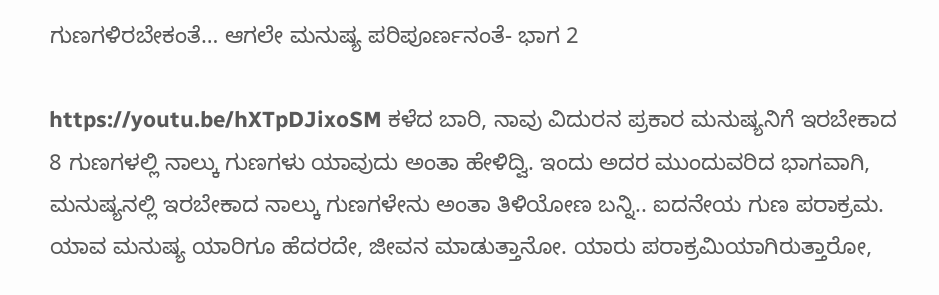ಗುಣಗಳಿರಬೇಕಂತೆ… ಆಗಲೇ ಮನುಷ್ಯ ಪರಿಪೂರ್ಣನಂತೆ- ಭಾಗ 2

https://youtu.be/hXTpDJixoSM ಕಳೆದ ಬಾರಿ, ನಾವು ವಿದುರನ ಪ್ರಕಾರ ಮನುಷ್ಯನಿಗೆ ಇರಬೇಕಾದ 8 ಗುಣಗಳಲ್ಲಿ ನಾಲ್ಕು ಗುಣಗಳು ಯಾವುದು ಅಂತಾ ಹೇಳಿದ್ವಿ. ಇಂದು ಅದರ ಮುಂದುವರಿದ ಭಾಗವಾಗಿ, ಮನುಷ್ಯನಲ್ಲಿ ಇರಬೇಕಾದ ನಾಲ್ಕು ಗುಣಗಳೇನು ಅಂತಾ ತಿಳಿಯೋಣ ಬನ್ನಿ.. ಐದನೇಯ ಗುಣ ಪರಾಕ್ರಮ. ಯಾವ ಮನುಷ್ಯ ಯಾರಿಗೂ ಹೆದರದೇ, ಜೀವನ ಮಾಡುತ್ತಾನೋ. ಯಾರು ಪರಾಕ್ರಮಿಯಾಗಿರುತ್ತಾರೋ,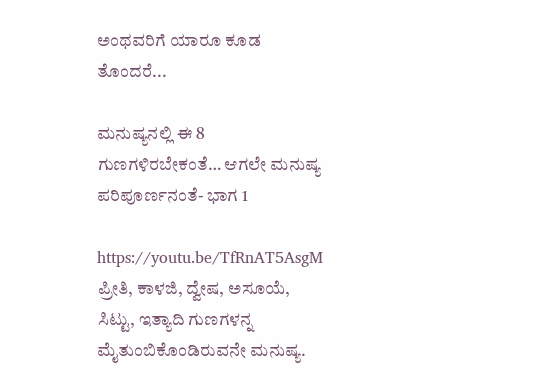ಅಂಥವರಿಗೆ ಯಾರೂ ಕೂಡ ತೊಂದರೆ...

ಮನುಷ್ಯನಲ್ಲಿ ಈ 8 ಗುಣಗಳಿರಬೇಕಂತೆ… ಆಗಲೇ ಮನುಷ್ಯ ಪರಿಪೂರ್ಣನಂತೆ- ಭಾಗ 1

https://youtu.be/TfRnAT5AsgM ಪ್ರೀತಿ, ಕಾಳಜಿ, ದ್ವೇಷ, ಅಸೂಯೆ, ಸಿಟ್ಟು, ಇತ್ಯಾದಿ ಗುಣಗಳನ್ನ ಮೈತುಂಬಿಕೊಂಡಿರುವನೇ ಮನುಷ್ಯ.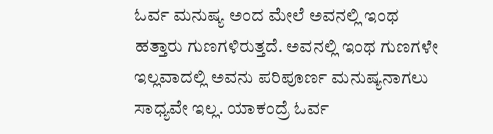ಓರ್ವ ಮನುಷ್ಯ ಅಂದ ಮೇಲೆ ಅವನಲ್ಲಿ ಇಂಥ ಹತ್ತಾರು ಗುಣಗಳಿರುತ್ತದೆ. ಅವನಲ್ಲಿ ಇಂಥ ಗುಣಗಳೇ ಇಲ್ಲವಾದಲ್ಲಿ ಅವನು ಪರಿಪೂರ್ಣ ಮನುಷ್ಯನಾಗಲು ಸಾಧ್ಯವೇ ಇಲ್ಲ. ಯಾಕಂದ್ರೆ ಓರ್ವ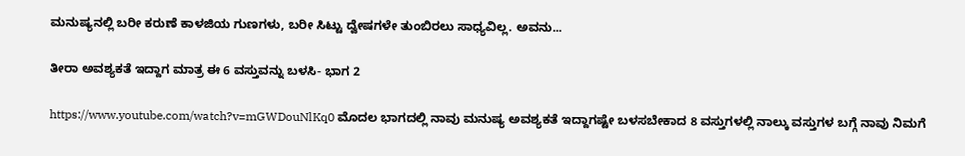ಮನುಷ್ಯನಲ್ಲಿ ಬರೀ ಕರುಣೆ ಕಾಳಜಿಯ ಗುಣಗಳು, ಬರೀ ಸಿಟ್ಟು ದ್ವೇಷಗಳೇ ತುಂಬಿರಲು ಸಾಧ್ಯವಿಲ್ಲ. ಅವನು...

ತೀರಾ ಅವಶ್ಯಕತೆ ಇದ್ದಾಗ ಮಾತ್ರ ಈ 6 ವಸ್ತುವನ್ನು ಬಳಸಿ- ಭಾಗ 2

https://www.youtube.com/watch?v=mGWDouNlKq0 ಮೊದಲ ಭಾಗದಲ್ಲಿ ನಾವು ಮನುಷ್ಯ ಅವಶ್ಯಕತೆ ಇದ್ದಾಗಷ್ಟೇ ಬಳಸಬೇಕಾದ 8 ವಸ್ತುಗಳಲ್ಲಿ ನಾಲ್ಕು ವಸ್ತುಗಳ ಬಗ್ಗೆ ನಾವು ನಿಮಗೆ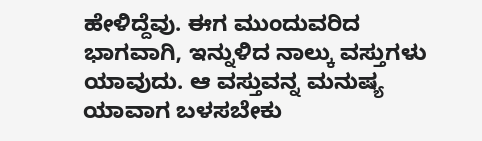ಹೇಳಿದ್ದೆವು. ಈಗ ಮುಂದುವರಿದ ಭಾಗವಾಗಿ, ಇನ್ನುಳಿದ ನಾಲ್ಕು ವಸ್ತುಗಳು ಯಾವುದು. ಆ ವಸ್ತುವನ್ನ ಮನುಷ್ಯ ಯಾವಾಗ ಬಳಸಬೇಕು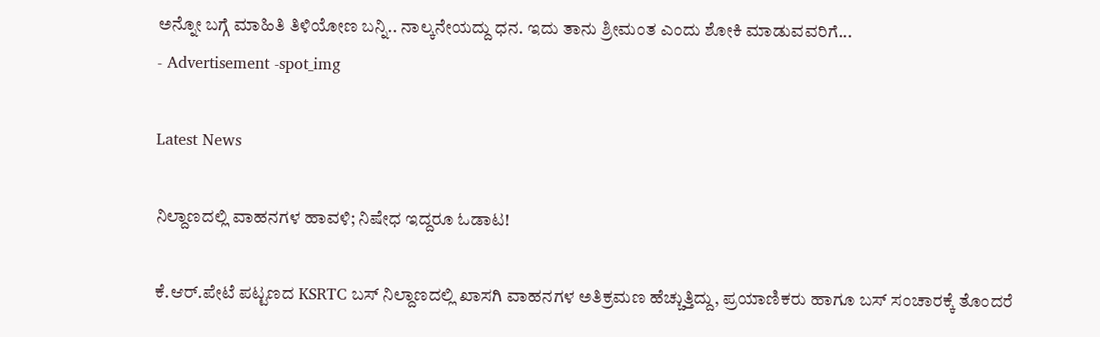ಅನ್ನೋ ಬಗ್ಗೆ ಮಾಹಿತಿ ತಿಳಿಯೋಣ ಬನ್ನಿ.. ನಾಲ್ಕನೇಯದ್ದು ಧನ. ಇದು ತಾನು ಶ್ರೀಮಂತ ಎಂದು ಶೋಕಿ ಮಾಡುವವರಿಗೆ...
- Advertisement -spot_img

Latest News

ನಿಲ್ದಾಣದಲ್ಲಿ ವಾಹನಗಳ ಹಾವಳಿ; ನಿಷೇಧ ಇದ್ದರೂ ಓಡಾಟ!

ಕೆ.ಆರ್.ಪೇಟೆ ಪಟ್ಟಣದ KSRTC ಬಸ್ ನಿಲ್ದಾಣದಲ್ಲಿ ಖಾಸಗಿ ವಾಹನಗಳ ಅತಿಕ್ರಮಣ ಹೆಚ್ಚುತ್ತಿದ್ದು, ಪ್ರಯಾಣಿಕರು ಹಾಗೂ ಬಸ್ ಸಂಚಾರಕ್ಕೆ ತೊಂದರೆ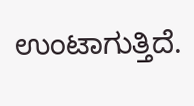ಉಂಟಾಗುತ್ತಿದೆ.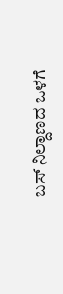ಬಸ್ ನಿಲ್ದಾಣದ ಒಳಗೆ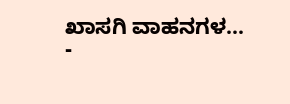ಖಾಸಗಿ ವಾಹನಗಳ...
-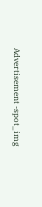Advertisement -spot_img